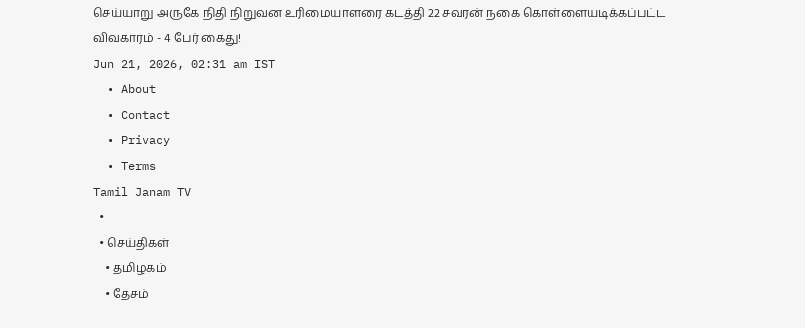செய்யாறு அருகே நிதி நிறுவன உரிமையாளரை கடத்தி 22 சவரன் நகை கொள்ளையடிக்கப்பட்ட விவகாரம் - 4 பேர் கைது!
Jun 21, 2026, 02:31 am IST
  • About
  • Contact
  • Privacy
  • Terms
Tamil Janam TV
  •
  • செய்திகள்
    • தமிழகம்
    • தேசம்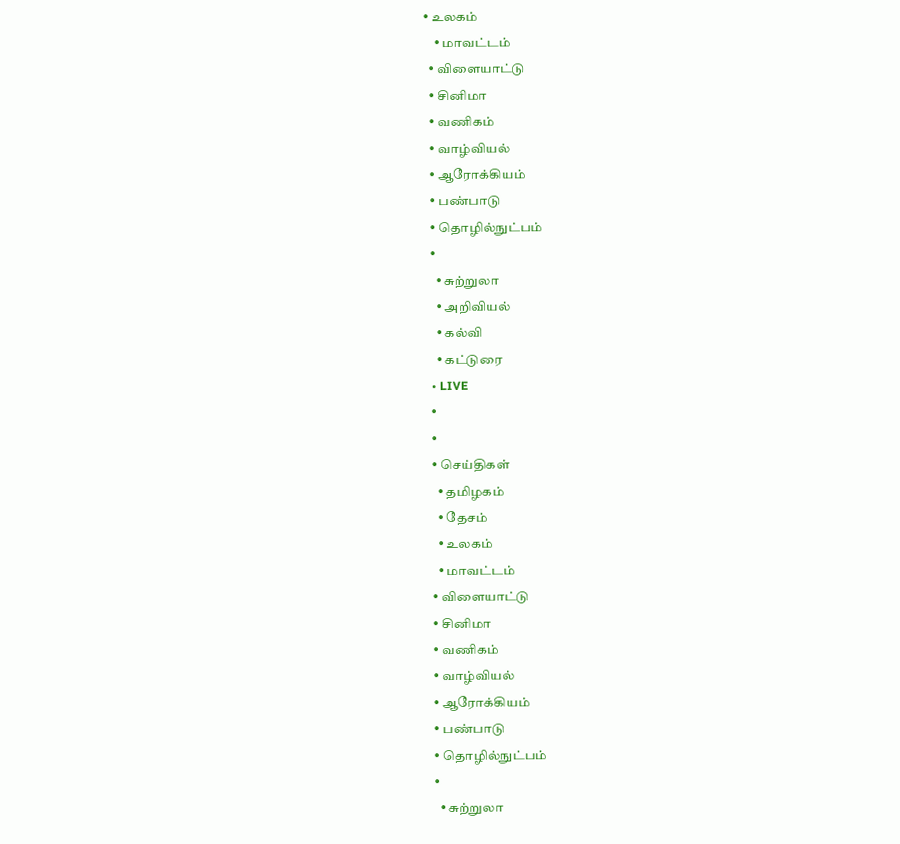• உலகம்
    • மாவட்டம்
  • விளையாட்டு
  • சினிமா
  • வணிகம்
  • வாழ்வியல்
  • ஆரோக்கியம்
  • பண்பாடு
  • தொழில்நுட்பம்
  •
    • சுற்றுலா
    • அறிவியல்
    • கல்வி
    • கட்டுரை
  • LIVE
  •
  •
  • செய்திகள்
    • தமிழகம்
    • தேசம்
    • உலகம்
    • மாவட்டம்
  • விளையாட்டு
  • சினிமா
  • வணிகம்
  • வாழ்வியல்
  • ஆரோக்கியம்
  • பண்பாடு
  • தொழில்நுட்பம்
  •
    • சுற்றுலா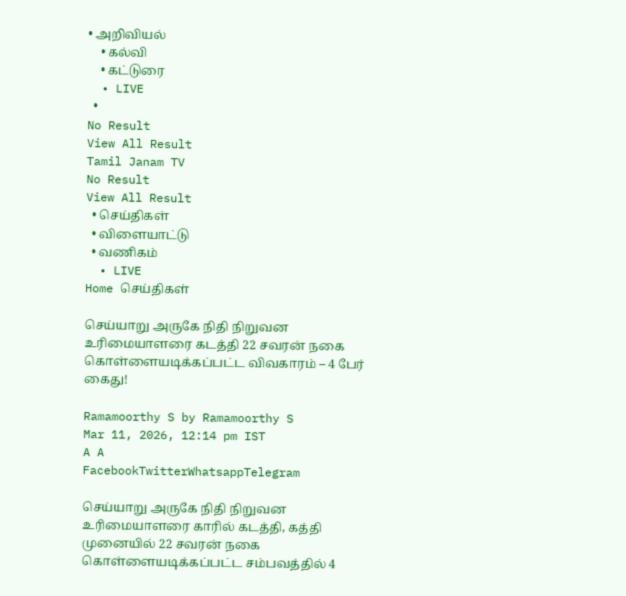• அறிவியல்
    • கல்வி
    • கட்டுரை
  • LIVE
  •
No Result
View All Result
Tamil Janam TV
No Result
View All Result
  • செய்திகள்
  • விளையாட்டு
  • வணிகம்
  • LIVE
Home செய்திகள்

செய்யாறு அருகே நிதி நிறுவன உரிமையாளரை கடத்தி 22 சவரன் நகை கொள்ளையடிக்கப்பட்ட விவகாரம் – 4 பேர் கைது!

Ramamoorthy S by Ramamoorthy S
Mar 11, 2026, 12:14 pm IST
A A
FacebookTwitterWhatsappTelegram

செய்யாறு அருகே நிதி நிறுவன உரிமையாளரை காரில் கடத்தி, கத்தி முனையில் 22 சவரன் நகை கொள்ளையடிக்கப்பட்ட சம்பவத்தில் 4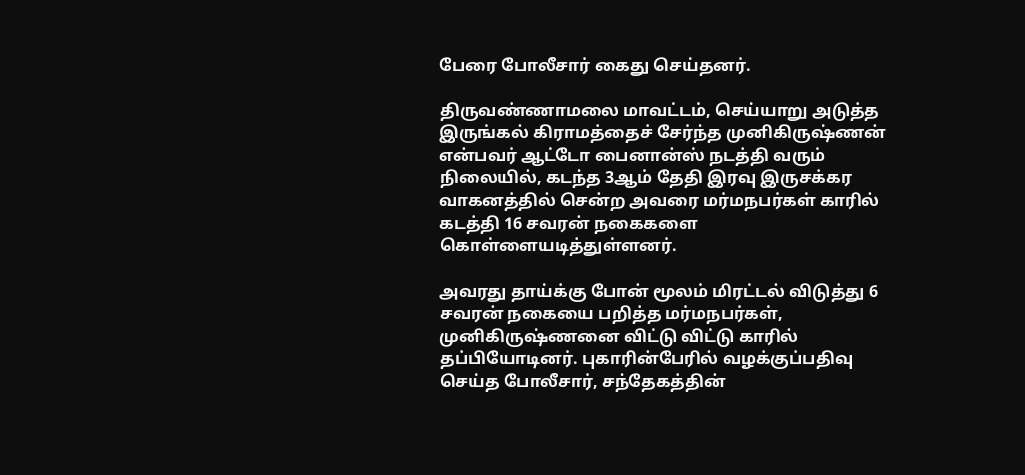பேரை போலீசார் கைது செய்தனர்.

திருவண்ணாமலை மாவட்டம், செய்யாறு அடுத்த இருங்கல் கிராமத்தைச் சேர்ந்த முனிகிருஷ்ணன் என்பவர் ஆட்டோ பைனான்ஸ் நடத்தி வரும் நிலையில், கடந்த 3ஆம் தேதி இரவு இருசக்கர வாகனத்தில் சென்ற அவரை மர்மநபர்கள் காரில் கடத்தி 16 சவரன் நகைகளை கொள்ளையடித்துள்ளனர்.

அவரது தாய்க்கு போன் மூலம் மிரட்டல் விடுத்து 6 சவரன் நகையை பறித்த மர்மநபர்கள், முனிகிருஷ்ணனை விட்டு விட்டு காரில் தப்பியோடினர். புகாரின்பேரில் வழக்குப்பதிவு செய்த போலீசார், சந்தேகத்தின்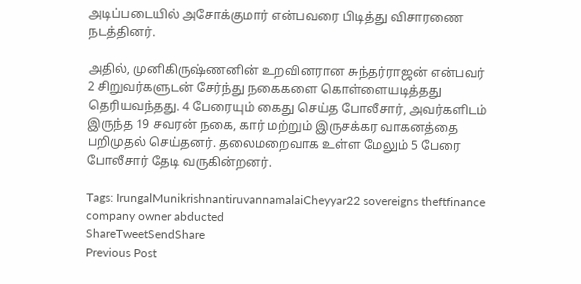அடிப்படையில் அசோக்குமார் என்பவரை பிடித்து விசாரணை நடத்தினர்.

அதில், முனிகிருஷ்ணனின் உறவினரான சுந்தர்ராஜன் என்பவர் 2 சிறுவர்களுடன் சேர்ந்து நகைகளை கொள்ளையடித்தது தெரியவந்தது. 4 பேரையும் கைது செய்த போலீசார், அவர்களிடம் இருந்த 19 சவரன் நகை, கார் மற்றும் இருசக்கர வாகனத்தை பறிமுதல் செய்தனர். தலைமறைவாக உள்ள மேலும் 5 பேரை போலீசார் தேடி வருகின்றனர்.

Tags: IrungalMunikrishnantiruvannamalaiCheyyar22 sovereigns theftfinance company owner abducted
ShareTweetSendShare
Previous Post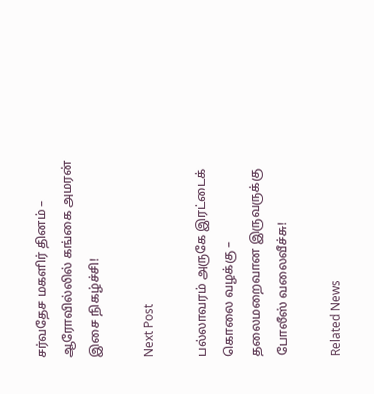சர்வதேச மகளிர் தினம் – ஆரோவில்லில் கங்கை அமரன் இசை நிகழ்ச்சி!

Next Post

பல்லாவரம் அருகே இரட்டைக் கொலை வழக்கு – தலைமறைவான இருவருக்கு போலீஸ் வலைவீச்சு!

Related News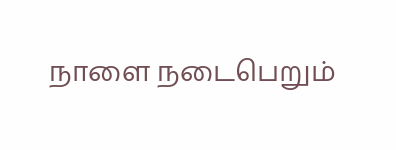நாளை நடைபெறும்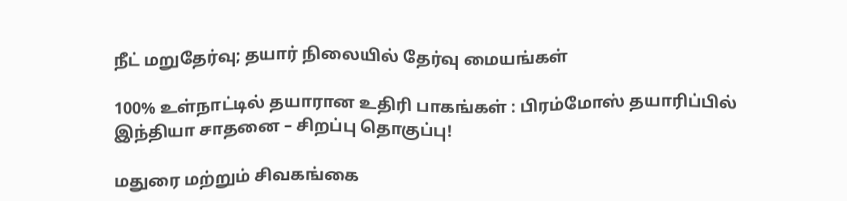நீட் மறுதேர்வு; தயார் நிலையில் தேர்வு மையங்கள்

100% உள்நாட்டில் தயாரான உதிரி பாகங்கள் : பிரம்மோஸ் தயாரிப்பில் இந்தியா சாதனை – சிறப்பு தொகுப்பு!

மதுரை மற்றும் சிவகங்கை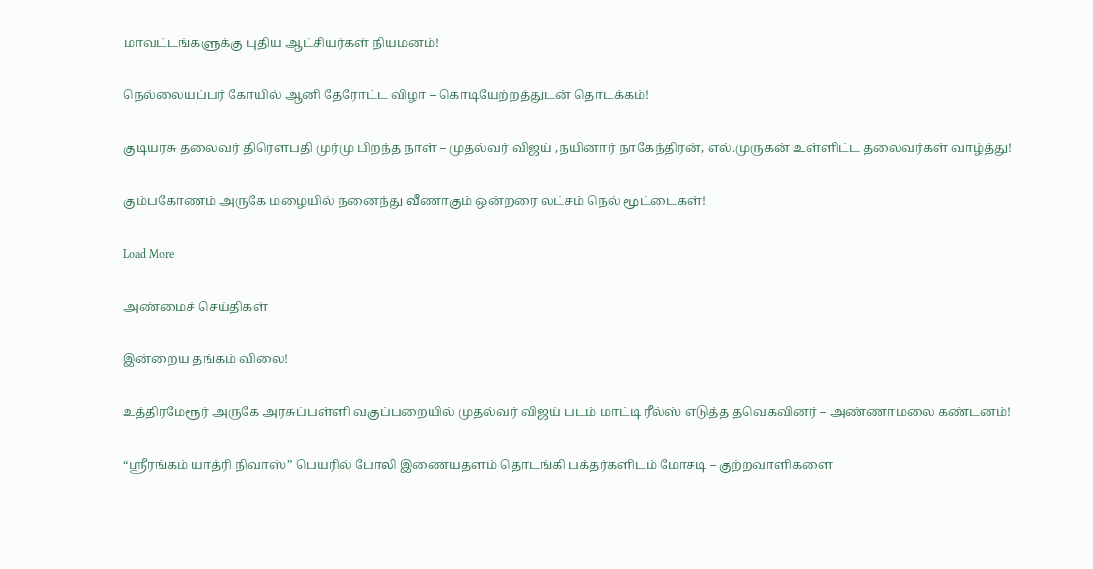மாவட்டங்களுக்கு புதிய ஆட்சியர்கள் நியமனம்!

நெல்லையப்பர் கோயில் ஆனி தேரோட்ட விழா – கொடியேற்றத்துடன் தொடக்கம்!

குடியரசு தலைவர் திரெளபதி முர்மு பிறந்த நாள் – முதல்வர் விஜய் ,நயினார் நாகேந்திரன், எல்.முருகன் உள்ளிட்ட தலைவர்கள் வாழ்த்து!

கும்பகோணம் அருகே மழையில் நனைந்து வீணாகும் ஒன்றரை லட்சம் நெல் மூட்டைகள்!

Load More

அண்மைச் செய்திகள்

இன்றைய தங்கம் விலை!

உத்திரமேரூர் அருகே அரசுப்பள்ளி வகுப்பறையில் முதல்வர் விஜய் படம் மாட்டி ரீல்ஸ் எடுத்த தவெகவினர் – அண்ணாமலை கண்டனம்!

“ஸ்ரீரங்கம் யாத்ரி நிவாஸ்” பெயரில் போலி இணையதளம் தொடங்கி பக்தர்களிடம் மோசடி – குற்றவாளிகளை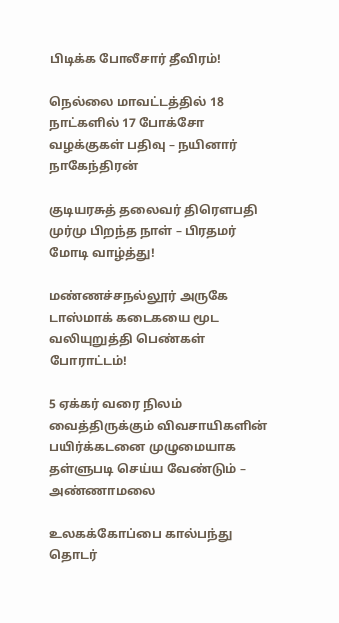பிடிக்க போலீசார் தீவிரம்!

நெல்லை மாவட்டத்தில் 18 நாட்களில் 17 போக்சோ வழக்குகள் பதிவு – நயினார் நாகேந்திரன்

குடியரசுத் தலைவர் திரௌபதி முர்மு பிறந்த நாள் – பிரதமர் மோடி வாழ்த்து!

மண்ணச்சநல்லூர் அருகே டாஸ்மாக் கடைகயை மூட வலியுறுத்தி பெண்கள் போராட்டம்!

5 ஏக்கர் வரை நிலம் வைத்திருக்கும் விவசாயிகளின் பயிர்க்கடனை முழுமையாக தள்ளுபடி செய்ய வேண்டும் – அண்ணாமலை

உலகக்கோப்பை கால்பந்து தொடர்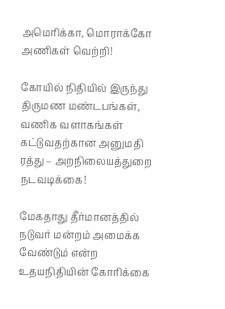அமெரிக்கா, மொராக்கோ அணிகள் வெற்றி!

கோயில் நிதியில் இருந்து திருமண மண்டபங்கள், வணிக வளாகங்கள் கட்டுவதற்கான அனுமதி ரத்து – அறநிலையத்துறை நடவடிக்கை!

மேகதாது தீர்மானத்தில் நடுவர் மன்றம் அமைக்க வேண்டும் என்ற உதயநிதியின் கோரிக்கை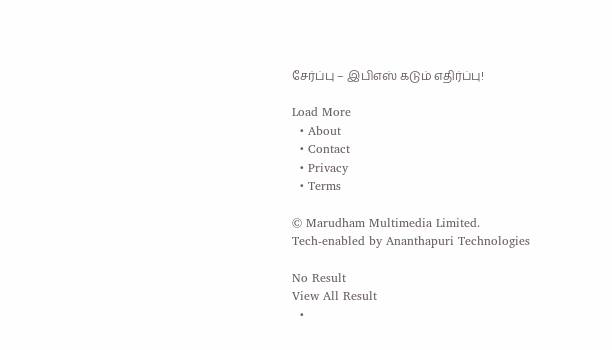சேர்ப்பு – இபிஎஸ் கடும் எதிர்ப்பு!

Load More
  • About
  • Contact
  • Privacy
  • Terms

© Marudham Multimedia Limited.
Tech-enabled by Ananthapuri Technologies

No Result
View All Result
  •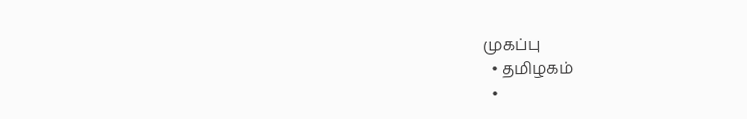முகப்பு
  • தமிழகம்
  •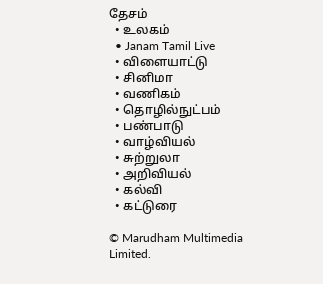தேசம்
  • உலகம்
  • Janam Tamil Live
  • விளையாட்டு
  • சினிமா
  • வணிகம்
  • தொழில்நுட்பம்
  • பண்பாடு
  • வாழ்வியல்
  • சுற்றுலா
  • அறிவியல்
  • கல்வி
  • கட்டுரை

© Marudham Multimedia Limited.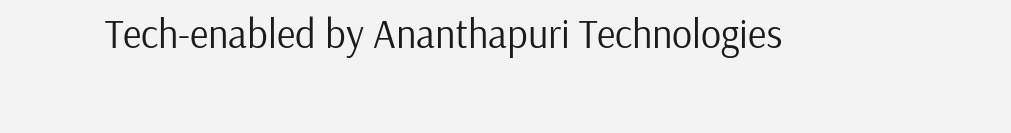Tech-enabled by Ananthapuri Technologies